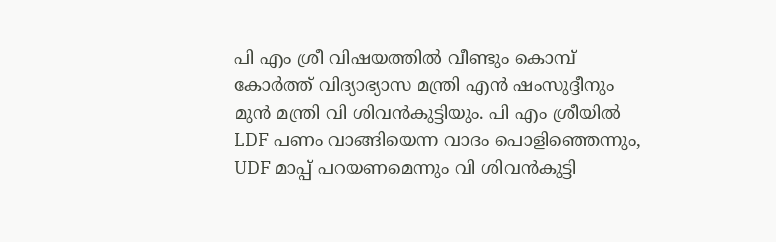പി എം ശ്രീ വിഷയത്തിൽ വീണ്ടും കൊമ്പ് കോർത്ത് വിദ്യാഭ്യാസ മന്ത്രി എൻ ഷംസുദ്ദീനും മുൻ മന്ത്രി വി ശിവൻകുട്ടിയും. പി എം ശ്രീയിൽ LDF പണം വാങ്ങിയെന്ന വാദം പൊളിഞ്ഞെന്നും, UDF മാപ്പ് പറയണമെന്നും വി ശിവൻകുട്ടി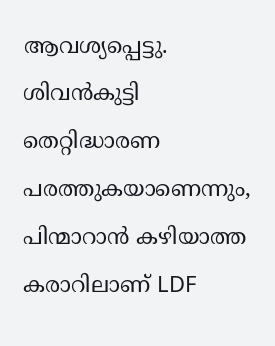ആവശ്യപ്പെട്ടു. ശിവൻകുട്ടി തെറ്റിദ്ധാരണ പരത്തുകയാണെന്നും, പിന്മാറാൻ കഴിയാത്ത കരാറിലാണ് LDF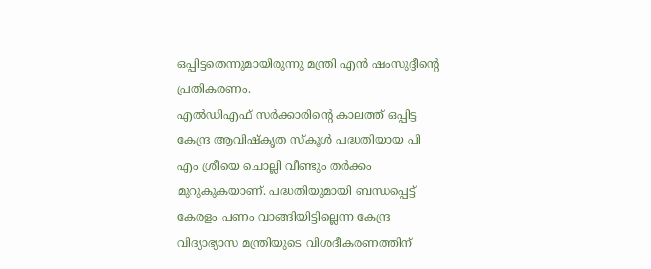ഒപ്പിട്ടതെന്നുമായിരുന്നു മന്ത്രി എൻ ഷംസുദ്ദീൻ്റെ പ്രതികരണം.
എൽഡിഎഫ് സർക്കാരിന്റെ കാലത്ത് ഒപ്പിട്ട കേന്ദ്ര ആവിഷ്കൃത സ്കൂൾ പദ്ധതിയായ പി എം ശ്രീയെ ചൊല്ലി വീണ്ടും തർക്കം മുറുകുകയാണ്. പദ്ധതിയുമായി ബന്ധപ്പെട്ട് കേരളം പണം വാങ്ങിയിട്ടില്ലെന്ന കേന്ദ്ര വിദ്യാഭ്യാസ മന്ത്രിയുടെ വിശദീകരണത്തിന്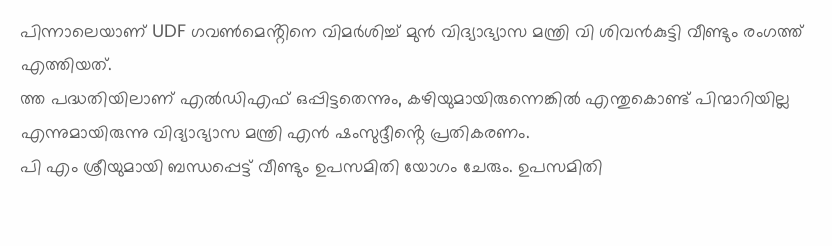പിന്നാലെയാണ് UDF ഗവൺമെൻ്റിനെ വിമർശിച്ച് മുൻ വിദ്യാഭ്യാസ മന്ത്രി വി ശിവൻകുട്ടി വീണ്ടും രംഗത്ത് എത്തിയത്.
ത്ത പദ്ധതിയിലാണ് എൽഡിഎഫ് ഒപ്പിട്ടതെന്നും, കഴിയുമായിരുന്നെങ്കിൽ എന്തുകൊണ്ട് പിന്മാറിയില്ല എന്നുമായിരുന്നു വിദ്യാഭ്യാസ മന്ത്രി എൻ ഷംസുദ്ദീൻ്റെ പ്രതികരണം.
പി എം ശ്രീയുമായി ബന്ധപ്പെട്ട് വീണ്ടും ഉപസമിതി യോഗം ചേരും. ഉപസമിതി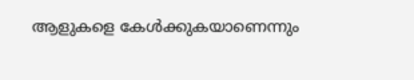ആളുകളെ കേൾക്കുകയാണെന്നും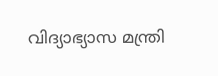വിദ്യാഭ്യാസ മന്ത്രി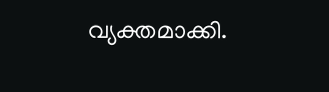വ്യക്തമാക്കി.